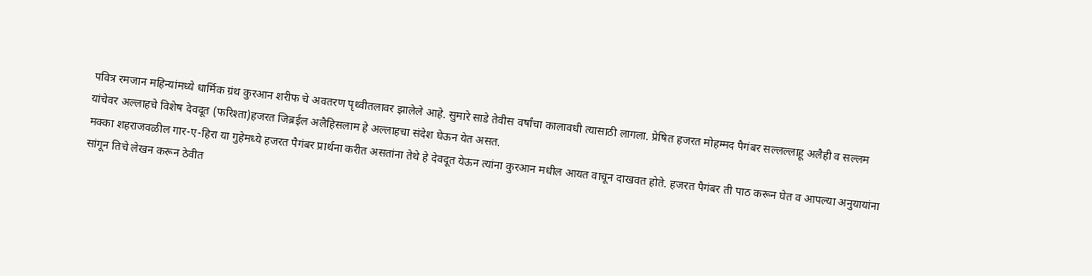पवित्र रमजान महिन्यांमध्ये धार्मिक ग्रंथ कुरआन शरीफ चे अवतरण पृथ्वीतलावर झालेले आहे. सुमारे साडे तेवीस वर्षांचा कालावधी त्यासाठी लागला. प्रेषित हजरत मोहम्मद पैगंबर सल्लल्लाहू अलैही व सल्लम यांचेवर अल्लाहचे विशेष देवदूत (फरिश्ता)हजरत जिब्रईल अलैहिसलाम हे अल्लाहचा संदेश घेऊन येत असत.
मक्का शहराजवळील गार-ए-हिरा या गुहेमध्ये हजरत पैगंबर प्रार्थना करीत असतांना तेथे हे देवदूत येऊन त्यांना कुरआन मधील आयत वाचून दाखवत होते. हजरत पैगंबर ती पाठ करून घेत व आपल्या अनुयायांना सांगून तिचे लेखन करून ठेवीत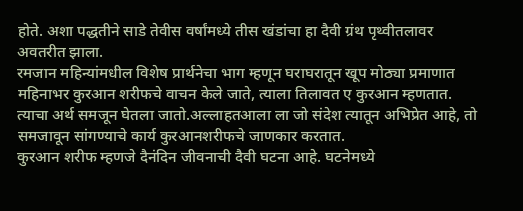होते. अशा पद्धतीने साडे तेवीस वर्षांमध्ये तीस खंडांचा हा दैवी ग्रंथ पृथ्वीतलावर अवतरीत झाला.
रमजान महिन्यांमधील विशेष प्रार्थनेचा भाग म्हणून घराघरातून खूप मोठ्या प्रमाणात महिनाभर कुरआन शरीफचे वाचन केले जाते, त्याला तिलावत ए कुरआन म्हणतात. त्याचा अर्थ समजून घेतला जातो.अल्लाहतआला ला जो संदेश त्यातून अभिप्रेत आहे, तो समजावून सांगण्याचे कार्य कुरआनशरीफचे जाणकार करतात.
कुरआन शरीफ म्हणजे दैनंदिन जीवनाची दैवी घटना आहे. घटनेमध्ये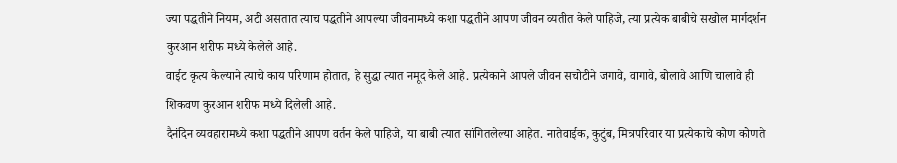ज्या पद्धतीने नियम, अटी असतात त्याच पद्धतीने आपल्या जीवनामध्ये कशा पद्धतीने आपण जीवन व्यतीत केले पाहिजे, त्या प्रत्येक बाबीचे सखोल मार्गदर्शन कुरआन शरीफ मध्ये केलेले आहे.
वाईट कृत्य केल्याने त्याचे काय परिणाम होतात, हे सुद्धा त्यात नमूद केले आहे. प्रत्येकाने आपले जीवन सचोटीने जगावे, वागावे, बोलावे आणि चालावे ही शिकवण कुरआन शरीफ मध्ये दिलेली आहे.
दैनंदिन व्यवहारामध्ये कशा पद्धतीने आपण वर्तन केले पाहिजे, या बाबी त्यात सांगितलेल्या आहेत. नातेवाईक, कुटुंब, मित्रपरिवार या प्रत्येकाचे कोण कोणते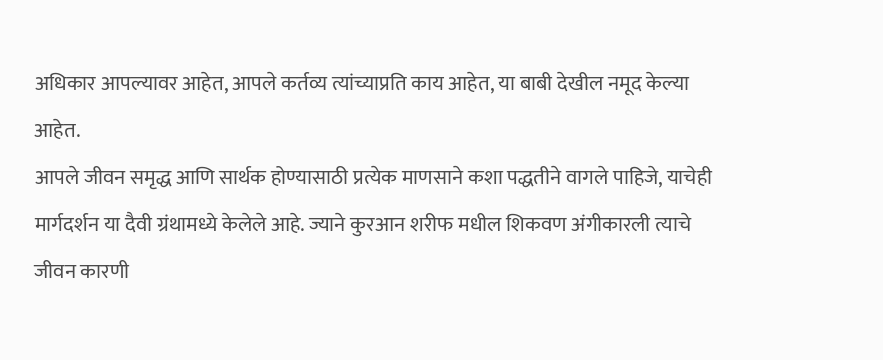अधिकार आपल्यावर आहेत, आपले कर्तव्य त्यांच्याप्रति काय आहेत, या बाबी देखील नमूद केल्या आहेत.
आपले जीवन समृद्ध आणि सार्थक होण्यासाठी प्रत्येक माणसाने कशा पद्धतीने वागले पाहिजे, याचेही मार्गदर्शन या दैवी ग्रंथामध्ये केलेले आहे. ज्याने कुरआन शरीफ मधील शिकवण अंगीकारली त्याचे जीवन कारणी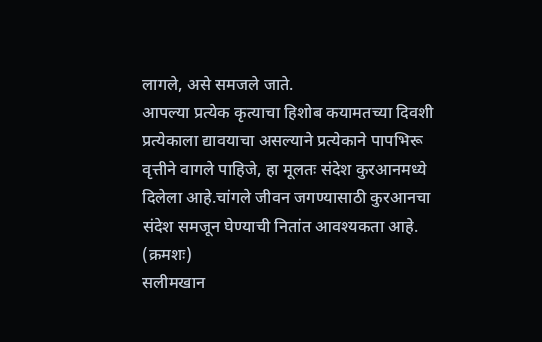लागले, असे समजले जाते.
आपल्या प्रत्येक कृत्याचा हिशोब कयामतच्या दिवशी प्रत्येकाला द्यावयाचा असल्याने प्रत्येकाने पापभिरू वृत्तीने वागले पाहिजे, हा मूलतः संदेश कुरआनमध्ये दिलेला आहे.चांगले जीवन जगण्यासाठी कुरआनचा संदेश समजून घेण्याची नितांत आवश्यकता आहे. (क्रमशः)
सलीमखान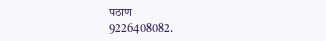पठाण
9226408082.